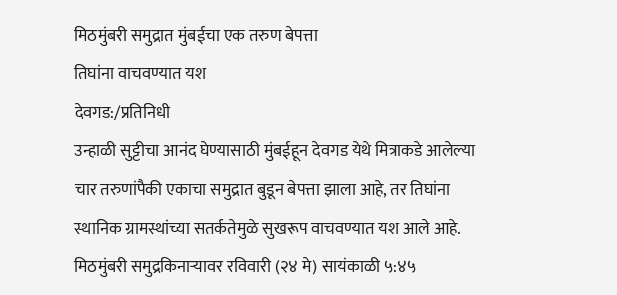मिठमुंबरी समुद्रात मुंबईचा एक तरुण बेपत्ता
तिघांना वाचवण्यात यश
देवगड:/प्रतिनिधी
उन्हाळी सुट्टीचा आनंद घेण्यासाठी मुंबईहून देवगड येथे मित्राकडे आलेल्या चार तरुणांपैकी एकाचा समुद्रात बुडून बेपत्ता झाला आहे, तर तिघांना स्थानिक ग्रामस्थांच्या सतर्कतेमुळे सुखरूप वाचवण्यात यश आले आहे. मिठमुंबरी समुद्रकिनाऱ्यावर रविवारी (२४ मे) सायंकाळी ५:४५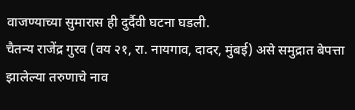वाजण्याच्या सुमारास ही दुर्दैवी घटना घडली.
चैतन्य राजेंद्र गुरव (वय २१, रा. नायगाव, दादर, मुंबई) असे समुद्रात बेपत्ता झालेल्या तरुणाचे नाव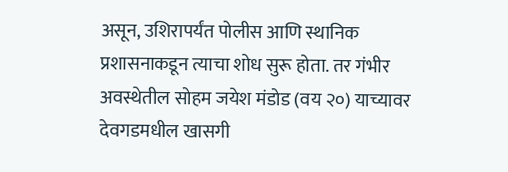असून, उशिरापर्यंत पोलीस आणि स्थानिक प्रशासनाकडून त्याचा शोध सुरू होता. तर गंभीर अवस्थेतील सोहम जयेश मंडोड (वय २०) याच्यावर देवगडमधील खासगी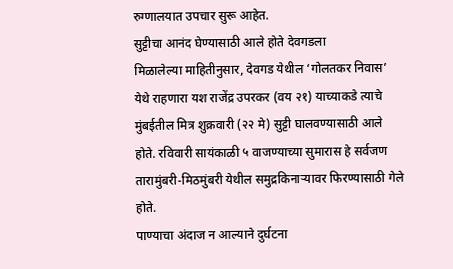रुग्णालयात उपचार सुरू आहेत.
सुट्टीचा आनंद घेण्यासाठी आले होते देवगडला
मिळालेल्या माहितीनुसार, देवगड येथील ‘गोलतकर निवास’ येथे राहणारा यश राजेंद्र उपरकर (वय २१) याच्याकडे त्याचे मुंबईतील मित्र शुक्रवारी (२२ मे) सुट्टी घालवण्यासाठी आले होते. रविवारी सायंकाळी ५ वाजण्याच्या सुमारास हे सर्वजण तारामुंबरी-मिठमुंबरी येथील समुद्रकिनाऱ्यावर फिरण्यासाठी गेले होते.
पाण्याचा अंदाज न आल्याने दुर्घटना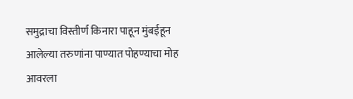समुद्राचा विस्तीर्ण किनारा पाहून मुंबईहून आलेल्या तरुणांना पाण्यात पोहण्याचा मोह आवरला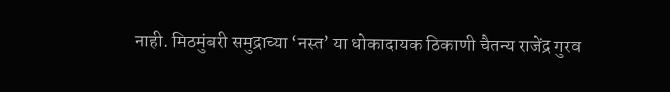नाही. मिठमुंबरी समुद्राच्या ‘नस्त’ या धोकादायक ठिकाणी चैतन्य राजेंद्र गुरव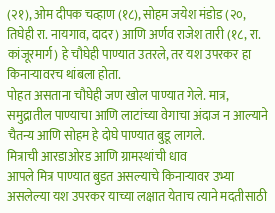(२१), ओम दीपक चव्हाण (१८), सोहम जयेश मंडोड (२०, तिघेही रा. नायगाव, दादर) आणि अर्णव राजेश तारी (१८, रा. कांजूरमार्ग) हे चौघेही पाण्यात उतरले, तर यश उपरकर हा किनाऱ्यावरच थांबला होता.
पोहत असताना चौघेही जण खोल पाण्यात गेले. मात्र, समुद्रातील पाण्याचा आणि लाटांच्या वेगाचा अंदाज न आल्याने चैतन्य आणि सोहम हे दोघे पाण्यात बुडू लागले.
मित्राची आरडाओरड आणि ग्रामस्थांची धाव
आपले मित्र पाण्यात बुडत असल्याचे किनाऱ्यावर उभ्या असलेल्या यश उपरकर याच्या लक्षात येताच त्याने मदतीसाठी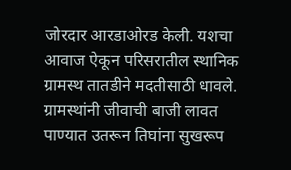जोरदार आरडाओरड केली. यशचा आवाज ऐकून परिसरातील स्थानिक ग्रामस्थ तातडीने मदतीसाठी धावले. ग्रामस्थांनी जीवाची बाजी लावत पाण्यात उतरून तिघांना सुखरूप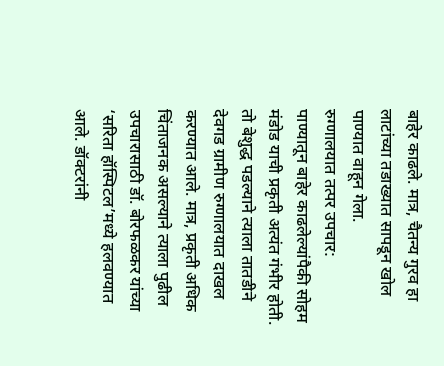बाहेर काढले. मात्र, चैतन्य गुरव हा लाटांच्या तडाख्यात सापडून खोल पाण्यात वाहून गेला.
रुग्णालयात तत्पर उपचार:
पाण्यातून बाहेर काढलेल्यांपैकी सोहम मंडोड याची प्रकृती अत्यंत गंभीर होती. तो बेशुद्ध पडल्याने त्याला तातडीने देवगड ग्रामीण रुग्णालयात दाखल करण्यात आले. मात्र, प्रकृती अधिक चिंताजनक असल्याने त्याला पुढील उपचारासाठी डॉ. बोरफळकर यांच्या ‘सरिता हॉस्पिटल’मध्ये हलवण्यात आले. डॉक्टरांनी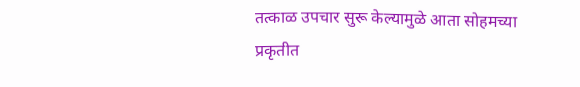तत्काळ उपचार सुरू केल्यामुळे आता सोहमच्या प्रकृतीत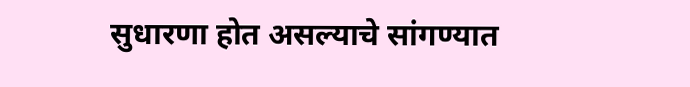सुधारणा होत असल्याचे सांगण्यात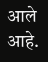आले आहे.